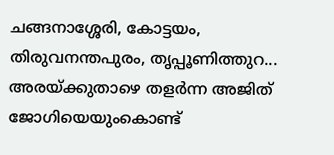ചങ്ങനാശ്ശേരി, കോട്ടയം, തിരുവനന്തപുരം, തൃപ്പൂണിത്തുറ... അരയ്ക്കുതാഴെ തളര്‍ന്ന അജിത് ജോഗിയെയുംകൊണ്ട്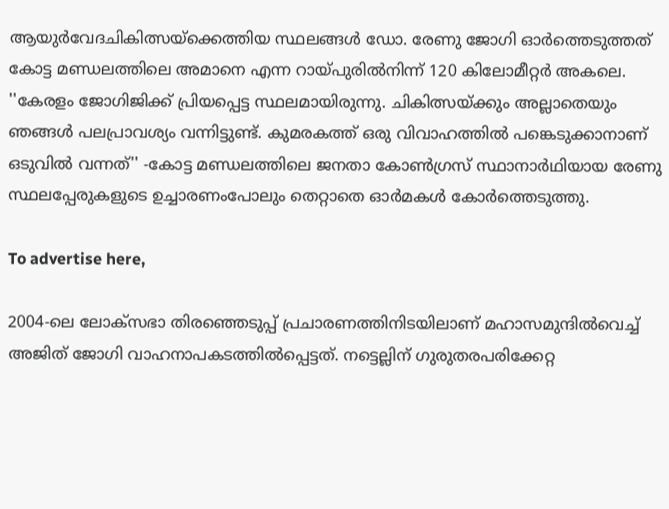ആയുര്‍വേദചികിത്സയ്‌ക്കെത്തിയ സ്ഥലങ്ങള്‍ ഡോ. രേണു ജോഗി ഓര്‍ത്തെടുത്തത് കോട്ട മണ്ഡലത്തിലെ അമാനെ എന്ന റായ്പുരില്‍നിന്ന് 120 കിലോമീറ്റര്‍ അകലെ. ''കേരളം ജോഗിജിക്ക് പ്രിയപ്പെട്ട സ്ഥലമായിരുന്നു. ചികിത്സയ്ക്കും അല്ലാതെയും ഞങ്ങള്‍ പലപ്രാവശ്യം വന്നിട്ടുണ്ട്. കുമരകത്ത് ഒരു വിവാഹത്തില്‍ പങ്കെടുക്കാനാണ് ഒടുവില്‍ വന്നത്'' -കോട്ട മണ്ഡലത്തിലെ ജനതാ കോണ്‍ഗ്രസ് സ്ഥാനാര്‍ഥിയായ രേണു സ്ഥലപ്പേരുകളുടെ ഉച്ചാരണംപോലും തെറ്റാതെ ഓര്‍മകള്‍ കോര്‍ത്തെടുത്തു.

To advertise here,

2004-ലെ ലോക്സഭാ തിരഞ്ഞെടുപ്പ് പ്രചാരണത്തിനിടയിലാണ് മഹാസമുന്ദില്‍വെച്ച് അജിത് ജോഗി വാഹനാപകടത്തില്‍പ്പെട്ടത്. നട്ടെല്ലിന് ഗുരുതരപരിക്കേറ്റ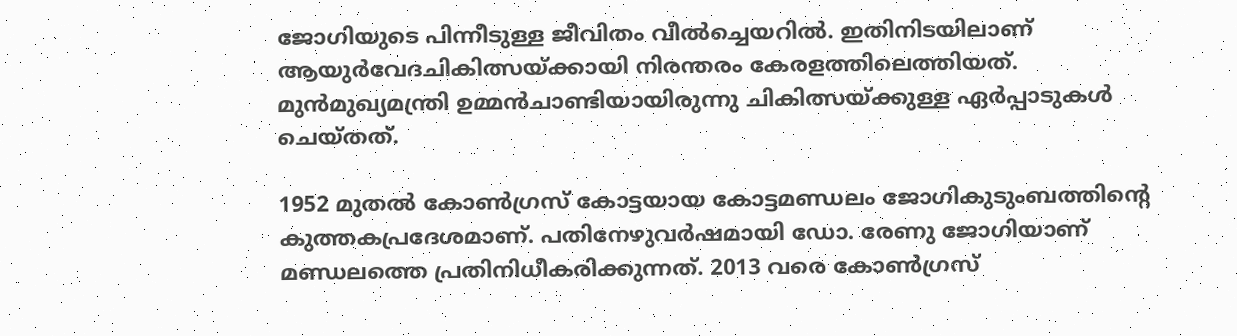ജോഗിയുടെ പിന്നീടുള്ള ജീവിതം വീല്‍ച്ചെയറില്‍. ഇതിനിടയിലാണ് ആയുര്‍വേദചികിത്സയ്ക്കായി നിരന്തരം കേരളത്തിലെത്തിയത്. മുന്‍മുഖ്യമന്ത്രി ഉമ്മന്‍ചാണ്ടിയായിരുന്നു ചികിത്സയ്ക്കുള്ള ഏര്‍പ്പാടുകള്‍ ചെയ്തത്.

1952 മുതല്‍ കോണ്‍ഗ്രസ് കോട്ടയായ കോട്ടമണ്ഡലം ജോഗികുടുംബത്തിന്റെ കുത്തകപ്രദേശമാണ്. പതിനേഴുവര്‍ഷമായി ഡോ. രേണു ജോഗിയാണ് മണ്ഡലത്തെ പ്രതിനിധീകരിക്കുന്നത്. 2013 വരെ കോണ്‍ഗ്രസ്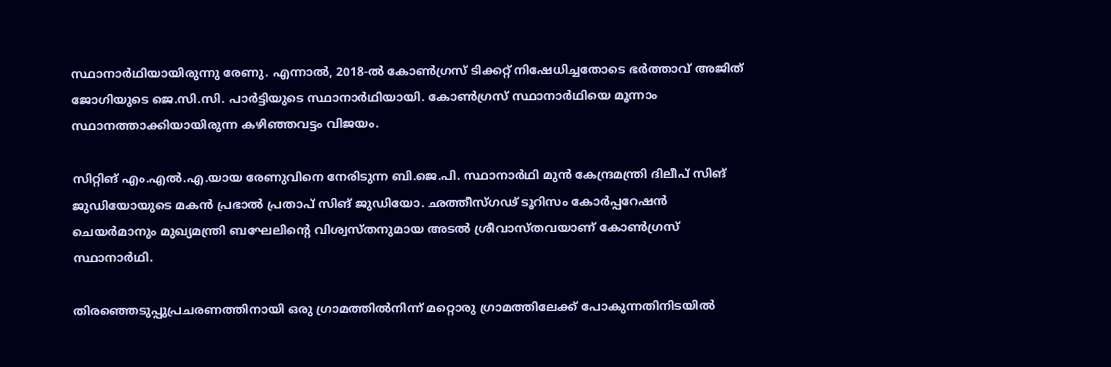സ്ഥാനാര്‍ഥിയായിരുന്നു രേണു. എന്നാല്‍, 2018-ല്‍ കോണ്‍ഗ്രസ് ടിക്കറ്റ് നിഷേധിച്ചതോടെ ഭര്‍ത്താവ് അജിത് ജോഗിയുടെ ജെ.സി.സി. പാര്‍ട്ടിയുടെ സ്ഥാനാര്‍ഥിയായി. കോണ്‍ഗ്രസ് സ്ഥാനാര്‍ഥിയെ മൂന്നാം സ്ഥാനത്താക്കിയായിരുന്ന കഴിഞ്ഞവട്ടം വിജയം.

സിറ്റിങ് എം.എല്‍.എ.യായ രേണുവിനെ നേരിടുന്ന ബി.ജെ.പി. സ്ഥാനാര്‍ഥി മുന്‍ കേന്ദ്രമന്ത്രി ദിലീപ് സിങ് ജുഡിയോയുടെ മകന്‍ പ്രഭാല്‍ പ്രതാപ് സിങ് ജുഡിയോ. ഛത്തീസ്ഗഢ് ടൂറിസം കോര്‍പ്പറേഷന്‍ ചെയര്‍മാനും മുഖ്യമന്ത്രി ബഘേലിന്റെ വിശ്വസ്തനുമായ അടല്‍ ശ്രീവാസ്തവയാണ് കോണ്‍ഗ്രസ് സ്ഥാനാര്‍ഥി.

തിരഞ്ഞെടുപ്പുപ്രചരണത്തിനായി ഒരു ഗ്രാമത്തില്‍നിന്ന് മറ്റൊരു ഗ്രാമത്തിലേക്ക് പോകുന്നതിനിടയില്‍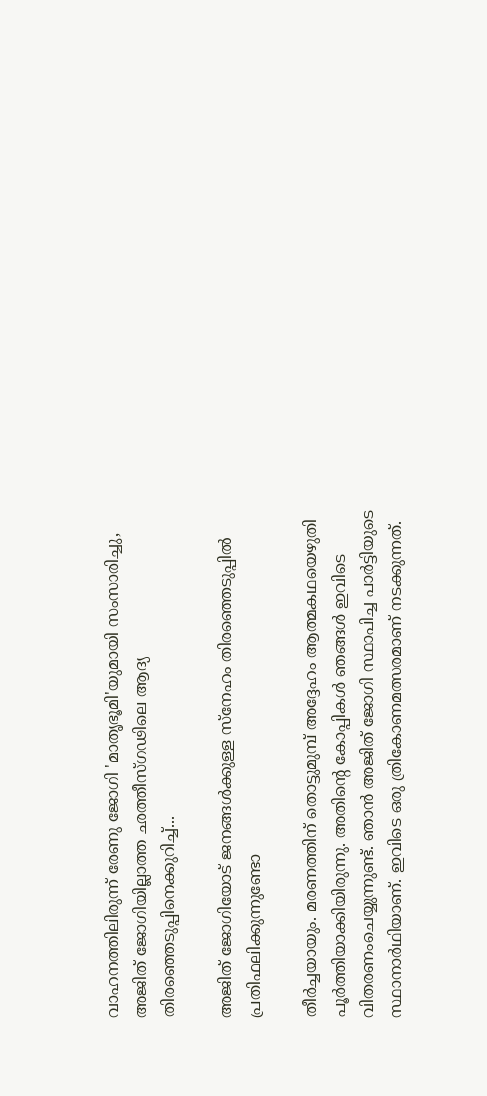വാഹനത്തിലിരുന്ന് രേണു ജോഗി 'മാതൃഭൂമി'യുമായി സംസാരിച്ചു, അജിത് ജോഗിയില്ലാത്ത ഛത്തീസ്ഗഢിലെ ആദ്യ തിരഞ്ഞെടുപ്പിനെക്കുറിച്ച്...

അജിത് ജോഗിയോട് ജനങ്ങള്‍ക്കുള്ള സ്‌നേഹം തിരഞ്ഞെടുപ്പില്‍ പ്രതിഫലിക്കുന്നുണ്ടോ

തീര്‍ച്ചയായും. മരണത്തിന് തൊട്ടുമുമ്പ് അദ്ദേഹം ആത്മകഥയെഴുതി പൂര്‍ത്തിയാക്കിയിരുന്നു. അതിന്റെ കോപ്പികള്‍ ഞങ്ങള്‍ ഇവിടെ വിതരണംചെയ്യുന്നുണ്ട്. ഞാന്‍ അജിത് ജോഗി സ്ഥാപിച്ച പാര്‍ട്ടിയുടെ സ്ഥാനാര്‍ഥിയാണ്. ഇവിടെ ഒരു ത്രികോണമത്സരമാണ് നടക്കുന്നത്.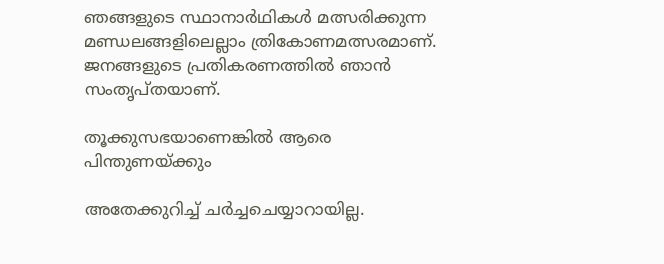ഞങ്ങളുടെ സ്ഥാനാര്‍ഥികള്‍ മത്സരിക്കുന്ന മണ്ഡലങ്ങളിലെല്ലാം ത്രികോണമത്സരമാണ്. ജനങ്ങളുടെ പ്രതികരണത്തില്‍ ഞാന്‍ സംതൃപ്തയാണ്.

തൂക്കുസഭയാണെങ്കില്‍ ആരെ പിന്തുണയ്ക്കും

അതേക്കുറിച്ച് ചര്‍ച്ചചെയ്യാറായില്ല.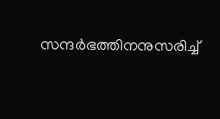സന്ദര്‍ഭത്തിനനുസരിച്ച്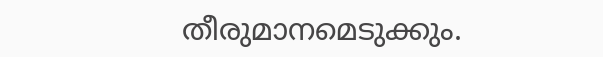തീരുമാനമെടുക്കും.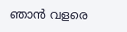ഞാന്‍ വളരെ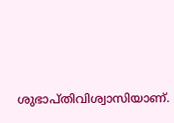ശുഭാപ്തിവിശ്വാസിയാണ്.